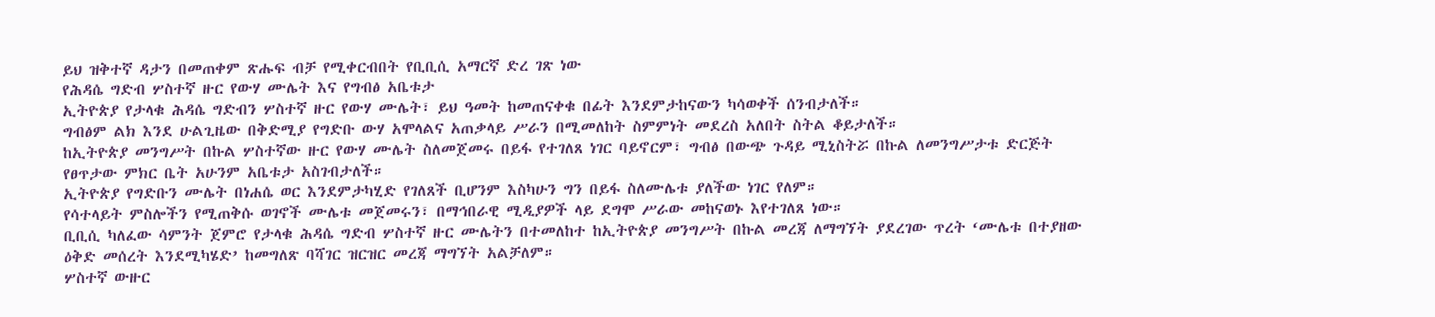ይህ ዝቅተኛ ዳታን በመጠቀም ጽሑፍ ብቻ የሚቀርብበት የቢቢሲ አማርኛ ድረ ገጽ ነው
የሕዳሴ ግድብ ሦስተኛ ዙር የውሃ ሙሌት እና የግብፅ አቤቱታ
ኢትዮጵያ የታላቁ ሕዳሴ ግድብን ሦስተኛ ዙር የውሃ ሙሌት፣ ይህ ዓመት ከመጠናቀቁ በፊት እንደምታከናውን ካሳወቀች ሰንብታለች።
ግብፅም ልክ እንደ ሁልጊዜው በቅድሚያ የግድቡ ውሃ አሞላልና አጠቃላይ ሥራን በሚመለከት ስምምነት መደረስ አለበት ስትል ቆይታለች።
ከኢትዮጵያ መንግሥት በኩል ሦስተኛው ዙር የውሃ ሙሌት ስለመጀመሩ በይፋ የተገለጸ ነገር ባይኖርም፣ ግብፅ በውጭ ጉዳይ ሚኒስትሯ በኩል ለመንግሥታቱ ድርጅት የፀጥታው ምክር ቤት አሁንም አቤቱታ አስገብታለች።
ኢትዮጵያ የግድቡን ሙሌት በነሐሴ ወር እንደምታካሂድ የገለጸች ቢሆንም እስካሁን ግን በይፋ ስለሙሌቱ ያለችው ነገር የለም።
የሳተላይት ምስሎችን የሚጠቅሱ ወገኖች ሙሌቱ መጀመሩን፣ በማኅበራዊ ሚዲያዎች ላይ ደግሞ ሥራው መከናወኑ እየተገለጸ ነው።
ቢቢሲ ካለፈው ሳምንት ጀምሮ የታላቁ ሕዳሴ ግድብ ሦስተኛ ዙር ሙሌትን በተመለከተ ከኢትዮጵያ መንግሥት በኩል መረጃ ለማግኘት ያደረገው ጥረት ‘ሙሌቱ በተያዘው ዕቅድ መሰረት እንደሚካሄድ’ ከመግለጽ ባሻገር ዝርዝር መረጃ ማግኘት አልቻለም።
ሦስተኛ ውዙር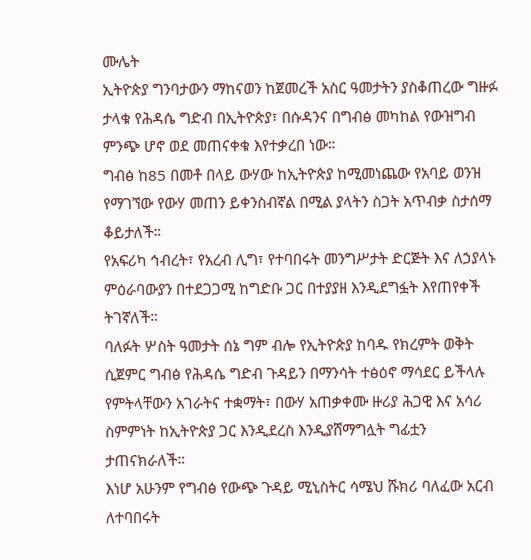ሙሌት
ኢትዮጵያ ግንባታውን ማከናወን ከጀመረች አስር ዓመታትን ያስቆጠረው ግዙፉ ታላቁ የሕዳሴ ግድብ በኢትዮጵያ፣ በሱዳንና በግብፅ መካከል የውዝግብ ምንጭ ሆኖ ወደ መጠናቀቁ እየተቃረበ ነው።
ግብፅ ከ85 በመቶ በላይ ውሃው ከኢትዮጵያ ከሚመነጨው የአባይ ወንዝ የማገኘው የውሃ መጠን ይቀንስብኛል በሚል ያላትን ስጋት አጥብቃ ስታሰማ ቆይታለች።
የአፍሪካ ኅብረት፣ የአረብ ሊግ፣ የተባበሩት መንግሥታት ድርጅት እና ለኃያላኑ ምዕራባውያን በተደጋጋሚ ከግድቡ ጋር በተያያዘ እንዲደግፏት እየጠየቀች ትገኛለች።
ባለፉት ሦስት ዓመታት ሰኔ ግም ብሎ የኢትዮጵያ ከባዱ የክረምት ወቅት ሲጀምር ግብፅ የሕዳሴ ግድብ ጉዳይን በማንሳት ተፅዕኖ ማሳደር ይችላሉ የምትላቸውን አገራትና ተቋማት፣ በውሃ አጠቃቀሙ ዙሪያ ሕጋዊ እና አሳሪ ስምምነት ከኢትዮጵያ ጋር እንዲደረስ እንዲያሸማግሏት ግፊቷን ታጠናክራለች።
እነሆ አሁንም የግብፅ የውጭ ጉዳይ ሚኒስትር ሳሜህ ሹክሪ ባለፈው አርብ ለተባበሩት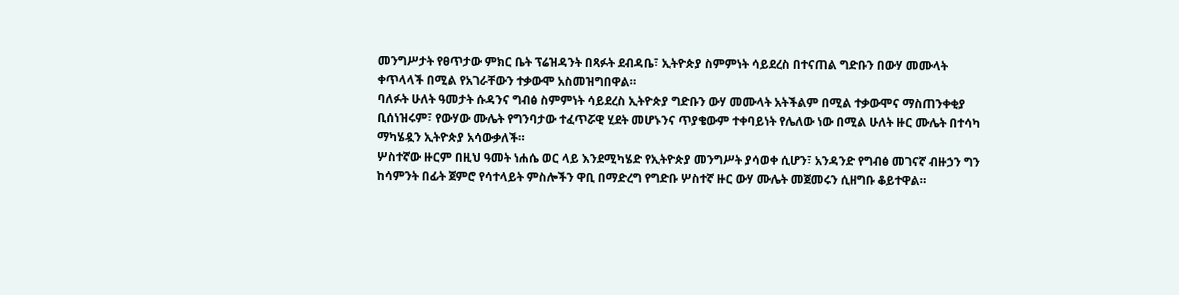መንግሥታት የፀጥታው ምክር ቤት ፕሬዝዳንት በጻፉት ደብዳቤ፣ ኢትዮጵያ ስምምነት ሳይደረስ በተናጠል ግድቡን በውሃ መሙላት ቀጥላላች በሚል የአገራቸውን ተቃውሞ አስመዝግበዋል።
ባለፉት ሁለት ዓመታት ሱዳንና ግብፅ ስምምነት ሳይደረስ ኢትዮጵያ ግድቡን ውሃ መሙላት አትችልም በሚል ተቃውሞና ማስጠንቀቂያ ቢሰነዝሩም፣ የውሃው ሙሌት የግንባታው ተፈጥሯዊ ሂደት መሆኑንና ጥያቄውም ተቀባይነት የሌለው ነው በሚል ሁለት ዙር ሙሌት በተሳካ ማካሄዷን ኢትዮጵያ አሳውቃለች።
ሦስተኛው ዙርም በዚህ ዓመት ነሐሴ ወር ላይ እንደሚካሄድ የኢትዮጵያ መንግሥት ያሳወቀ ሲሆን፣ አንዳንድ የግብፅ መገናኛ ብዙኃን ግን ከሳምንት በፊት ጀምሮ የሳተላይት ምስሎችን ዋቢ በማድረግ የግድቡ ሦስተኛ ዙር ውሃ ሙሌት መጀመሩን ሲዘግቡ ቆይተዋል።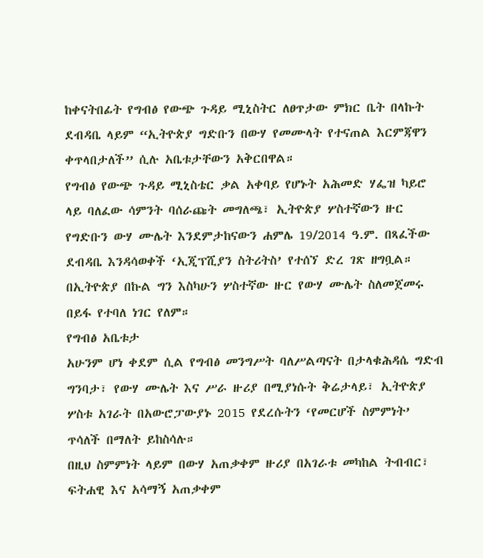ከቀናትበፊት የግብፅ የውጭ ጉዳይ ሚኒስትር ለፀጥታው ምክር ቤት በላኩት ደብዳቤ ላይም “ኢትዮጵያ ግድቡን በውሃ የመሙላት የተናጠል እርምጃዋን ቀጥላበታለች” ሲሉ አቤቱታቸውን አቅርበዋል።
የግብፅ የውጭ ጉዳይ ሚኒስቴር ቃል አቀባይ የሆኑት አሕመድ ሃፌዝ ካይሮ ላይ ባለፈው ሳምንት ባሰራጩት መግለጫ፣ ኢትዮጵያ ሦስተኛውን ዙር የግድቡን ውሃ ሙሌት እንደምታከናውን ሐምሌ 19/2014 ዓ.ም. በጻፈችው ደብዳቤ እንዳሳወቀች ‘ኢጂፕሺያን ስትሪትስ’ የተሰኘ ድረ ገጽ ዘግቧል።
በኢትዮጵያ በኩል ግን እስካሁን ሦስተኛው ዙር የውሃ ሙሌት ስለመጀመሩ በይፋ የተባለ ነገር የለም።
የግብፅ አቤቱታ
አሁንም ሆነ ቀደም ሲል የግብፅ መንግሥት ባለሥልጣናት በታላቁሕዳሴ ግድብ ግንባታ፣ የውሃ ሙሌት እና ሥራ ዙሪያ በሚያነሱት ቅሬታላይ፣ ኢትዮጵያ ሦስቱ አገራት በአውሮፓውያኑ 2015 የደረሱትን ‘የመርሆች ስምምነት’ ጥሳለች በማለት ይከስሳሉ።
በዚህ ስምምነት ላይም በውሃ አጠቃቀም ዙሪያ በአገራቱ መካከል ትብብር፣ ፍትሐዊ እና አሳማኝ አጠቃቀም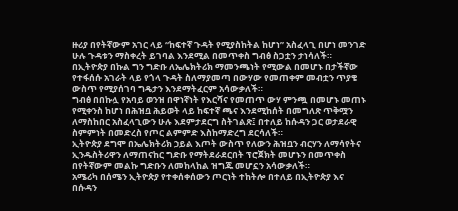ዙሪያ በየትኛውም አገር ላይ “ከፍተኛ ጉዳት የሚያስከትል ከሆነ” አስፈላጊ በሆነ መንገድ ሁሉ ጉዳቱን ማስቀረት ይገባል እንደሚል በመጥቀስ ግብፅ ስጋቷን ታነሳለች።
በኢትዮጵያ በኩል ግን ግድቡ ለኤሌክትሪክ ማመንጫነት የሚውል በመሆኑ በታችኛው የተፋሰሱ አገራት ላይ የጎላ ጉዳት ስለማያመጣ በውሃው የመጠቀም መብቷን ጥያቄ ውስጥ የሚያሰገባ ግዴታን እንደማትፈርም አሳውቃለች።
ግብፅ በበኩሏ የአባይ ወንዝ በዋነኛነት የእርሻና የመጠጥ ውሃ ምንጯ በመሆኑ መጠኑ የሚቀንስ ከሆነ በሕዝቧ ሕይወት ላይ ከፍተኛ ጫና እንደሚከሰት በመግለጽ ጥቅሟን ለማስከበር አስፈላጊውን ሁሉ እደምታደርግ ስትገልጽ፤ በተለይ ከሱዳን ጋር ወታደራዊ ስምምነት በመድረስ የጦር ልምምድ እስከማድረግ ደርሳለች።
ኢትዮጵያ ደግሞ በኤሌክትሪክ ኃይል እጦት ውስጥ የለውን ሕዝቧን ብርሃን ለማሳየትና ኢንዱስትሪዋን ለማጠናከር ግድቡ የማትደራደርበት ፕሮጀክት መሆኑን በመጥቀስ በየትኛውም መልኩ ግድቡን ለመከላከል ዝግጁ መሆኗን አሳውቃለች።
አሜሪካ በሰሜን ኢትዮጵያ የተቀሰቀሰውን ጦርነት ተከትሎ በተለይ በኢትዮጵያ እና በሱዳን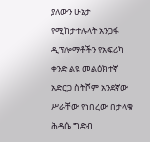ያለውን ሁኔታ የሚከታተሉላት አንጋፋ ዲፕሎማቶችን የአፍሪካ ቀንድ ልዩ መልዕክተኛ አድርጋ ስትሾም አንደኛው ሥራቸው የነበረው በታላቁ ሕዳሴ ግድብ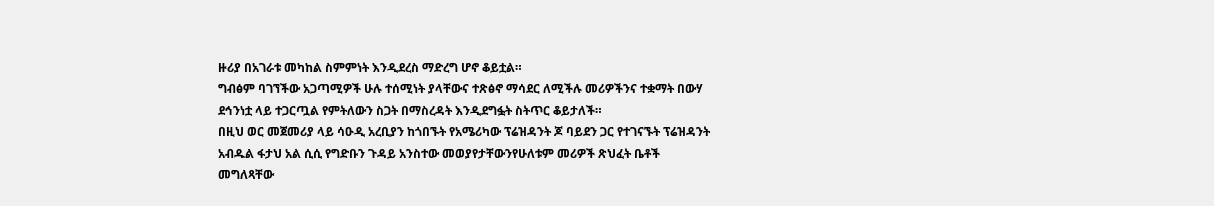ዙሪያ በአገራቱ መካከል ስምምነት እንዲደረስ ማድረግ ሆኖ ቆይቷል።
ግብፅም ባገኘችው አጋጣሚዎች ሁሉ ተሰሚነት ያላቸውና ተጽፅኖ ማሳደር ለሚችሉ መሪዎችንና ተቋማት በውሃ ደኅንነቷ ላይ ተጋርጧል የምትለውን ስጋት በማስረዳት እንዲደግፏት ስትጥር ቆይታለች።
በዚህ ወር መጀመሪያ ላይ ሳዑዲ አረቢያን ከጎበኙት የአሜሪካው ፕሬዝዳንት ጆ ባይደን ጋር የተገናኙት ፕሬዝዳንት አብዱል ፋታህ አል ሲሲ የግድቡን ጉዳይ አንስተው መወያየታቸውንየሁለቱም መሪዎች ጽህፈት ቤቶች መግለጻቸው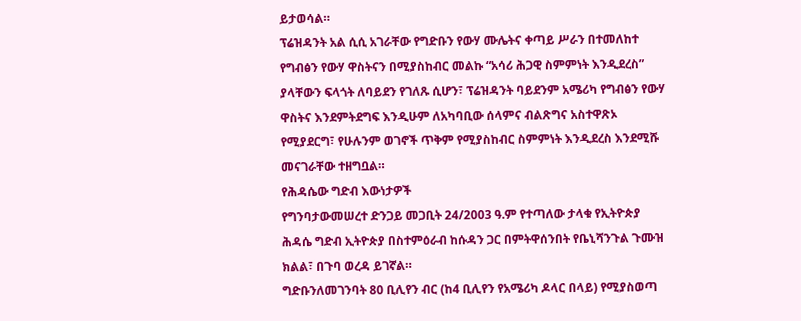ይታወሳል።
ፕሬዝዳንት አል ሲሲ አገራቸው የግድቡን የውሃ ሙሌትና ቀጣይ ሥራን በተመለከተ የግብፅን የውሃ ዋስትናን በሚያስከብር መልኩ “አሳሪ ሕጋዊ ስምምነት እንዲደረስ” ያላቸውን ፍላጎት ለባይደን የገለጹ ሲሆን፣ ፕሬዝዳንት ባይደንም አሜሪካ የግብፅን የውሃ ዋስትና እንደምትደግፍ እንዲሁም ለአካባቢው ሰላምና ብልጽግና አስተዋጽኦ የሚያደርግ፣ የሁሉንም ወገኖች ጥቅም የሚያስከብር ስምምነት እንዲደረስ እንደሚሹ መናገራቸው ተዘግቧል።
የሕዳሴው ግድብ እውነታዎች
የግንባታውመሠረተ ድንጋይ መጋቢት 24/2003 ዓ.ም የተጣለው ታላቁ የኢትዮጵያ ሕዳሴ ግድብ ኢትዮጵያ በስተምዕራብ ከሱዳን ጋር በምትዋሰንበት የቤኒሻንጉል ጉሙዝ ክልል፣ በጉባ ወረዳ ይገኛል።
ግድቡንለመገንባት 80 ቢሊየን ብር (ከ4 ቢሊየን የአሜሪካ ዶላር በላይ) የሚያስወጣ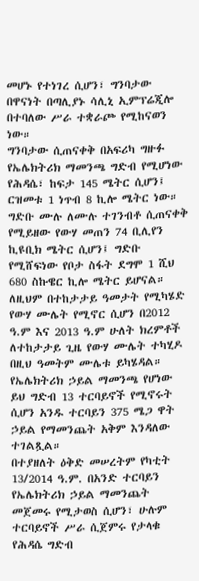መሆኑ የተነገረ ሲሆን፣ ግንባታው በዋናነት በጣሊያኑ ሳሊኒ ኢምፕሬጂሎ በተባለው ሥራ ተቋራጮ የሚከናወን ነው።
ግንባታው ሲጠናቀቅ በአፍሪካ ግዙፉ የኤሌክትሪክ ማመንጫ ግድብ የሚሆነው የሕዳሴ፣ ከፍታ 145 ሜትር ሲሆን፤ ርዝመቱ 1 ነጥብ 8 ኪሎ ሜትር ነው።
ግድቡ ሙሉ ለሙሉ ተገንብቶ ሲጠናቀቅ የሚይዘው የውሃ መጠን 74 ቢሊየን ኪዩቢክ ሜትር ሲሆን፤ ግድቡ የሚሸፍነው የቦታ ስፋት ደግሞ 1 ሺህ 680 ስኩዌር ኪሎ ሜትር ይሆናል።
ለዚህም በተከታታይ ዓመታት የሚካሄድ የውሃ ሙሌት የሚኖር ሲሆን በ2012 ዓ.ም እና 2013 ዓ.ም ሁለት ክረምቶች ለተከታታይ ጊዜ የውሃ ሙሌት ተካሂዶ በዚህ ዓመትም ሙሌቱ ይካሄዳል።
የኤሌክትሪክ ኃይል ማመንጫ የሆነው ይህ ግድብ 13 ተርባይኖች የሚኖሩት ሲሆን አንዱ ተርባይን 375 ሜጋ ዋት ኃይል የማመንጨት አቅም እንዳለው ተገልጿል።
በተያዘለት ዕቅድ መሠረትም የካቲት 13/2014 ዓ.ም. በአንድ ተርባይን የኤሌክትሪክ ኃይል ማመንጨት መጀመሩ የሚታወስ ሲሆን፣ ሁሉም ተርባይኖች ሥራ ሲጀምሩ የታላቁ የሕዳሴ ግድብ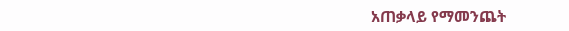አጠቃላይ የማመንጨት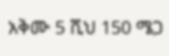አቅሙ 5 ሺህ 150 ሜጋ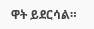ዋት ይደርሳል።